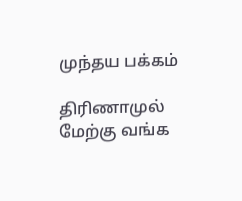முந்தய பக்கம்

திரிணாமுல் மேற்கு வங்க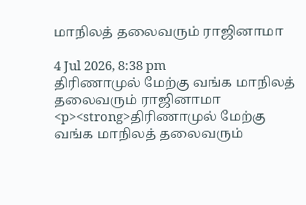மாநிலத் தலைவரும் ராஜினாமா

4 Jul 2026, 8:38 pm
திரிணாமுல் மேற்கு வங்க மாநிலத் தலைவரும் ராஜினாமா
<p><strong>திரிணாமுல் மேற்கு வங்க மாநிலத் தலைவரும்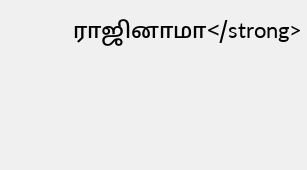ராஜினாமா</strong>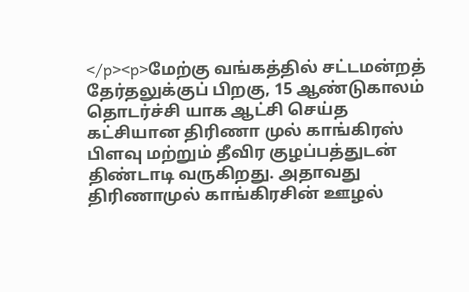</p><p>மேற்கு வங்கத்தில் சட்டமன்றத் தேர்தலுக்குப் பிறகு, 15 ஆண்டுகாலம் தொடர்ச்சி யாக ஆட்சி செய்த கட்சியான திரிணா முல் காங்கிரஸ் பிளவு மற்றும் தீவிர குழப்பத்துடன் திண்டாடி வருகிறது. அதாவது திரிணாமுல் காங்கிரசின் ஊழல்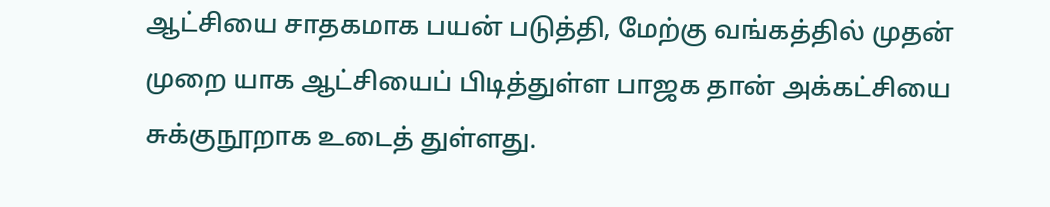ஆட்சியை சாதகமாக பயன் படுத்தி, மேற்கு வங்கத்தில் முதன் முறை யாக ஆட்சியைப் பிடித்துள்ள பாஜக தான் அக்கட்சியை சுக்குநூறாக உடைத் துள்ளது.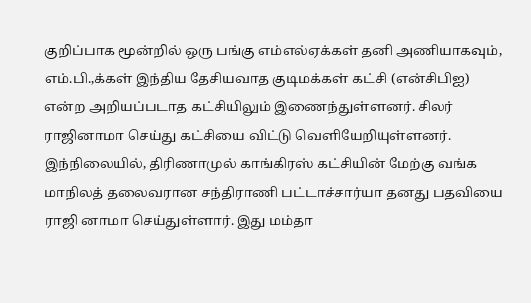குறிப்பாக மூன்றில் ஒரு பங்கு எம்எல்ஏக்கள் தனி அணியாகவும், எம்.பி.,க்கள் இந்திய தேசியவாத குடிமக்கள் கட்சி (என்சிபிஐ) என்ற அறியப்படாத கட்சியிலும் இணைந்துள்ளனர். சிலர் ராஜினாமா செய்து கட்சியை விட்டு வெளியேறியுள்ளனர். இந்நிலையில், திரிணாமுல் காங்கிரஸ் கட்சியின் மேற்கு வங்க மாநிலத் தலைவரான சந்திராணி பட்டாச்சார்யா தனது பதவியை ராஜி னாமா செய்துள்ளார். இது மம்தா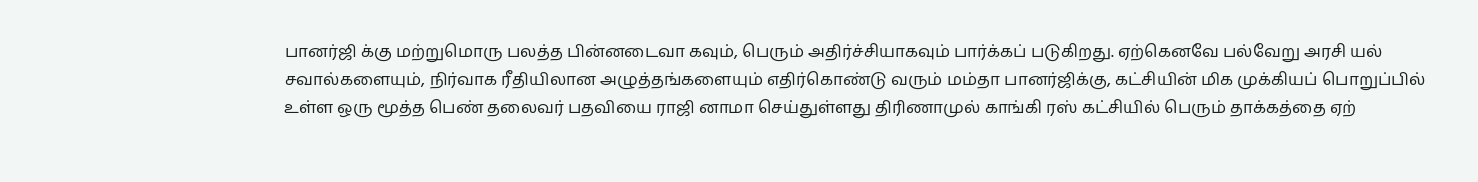பானர்ஜி க்கு மற்றுமொரு பலத்த பின்னடைவா கவும், பெரும் அதிர்ச்சியாகவும் பார்க்கப் படுகிறது. ஏற்கெனவே பல்வேறு அரசி யல் சவால்களையும், நிர்வாக ரீதியிலான அழுத்தங்களையும் எதிர்கொண்டு வரும் மம்தா பானர்ஜிக்கு, கட்சியின் மிக முக்கியப் பொறுப்பில் உள்ள ஒரு மூத்த பெண் தலைவர் பதவியை ராஜி னாமா செய்துள்ளது திரிணாமுல் காங்கி ரஸ் கட்சியில் பெரும் தாக்கத்தை ஏற்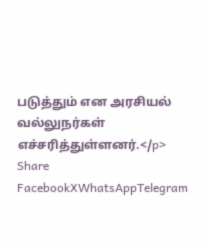படுத்தும் என அரசியல் வல்லுநர்கள் எச்சரித்துள்ளனர்.</p>
Share
FacebookXWhatsAppTelegram